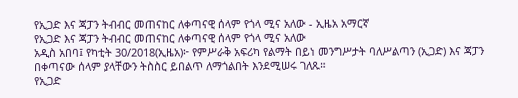የኢጋድ እና ጃፓን ትብብር መጠናከር ለቀጣናዊ ሰላም የጎላ ሚና አለው - ኢዜአ አማርኛ
የኢጋድ እና ጃፓን ትብብር መጠናከር ለቀጣናዊ ሰላም የጎላ ሚና አለው
አዲስ አበባ፤ የካቲት 30/2018(ኢዜአ)፦ የምሥራቅ አፍሪካ የልማት በይነ መንግሥታት ባለሥልጣን (ኢጋድ) እና ጃፓን በቀጣናው ሰላም ያላቸውን ትስስር ይበልጥ ለማጎልበት እንደሚሠሩ ገለጹ።
የኢጋድ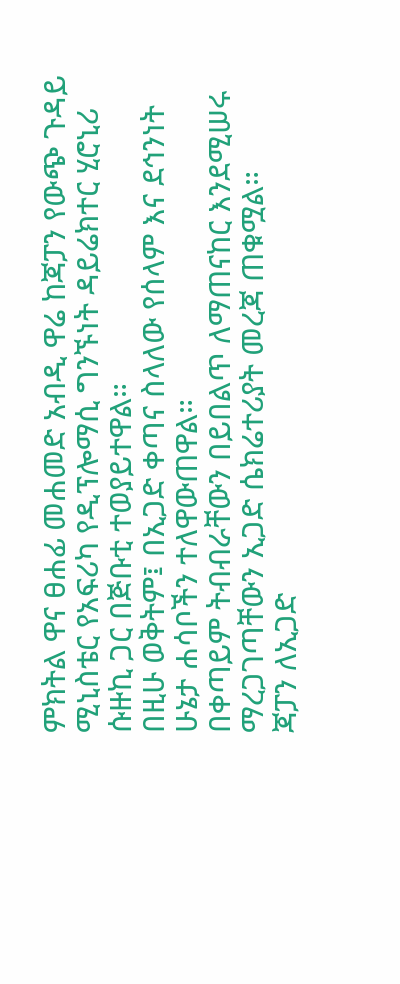ምክትል ዋና ፀሐፊ መሐመድ አብዲ ዋሬ ከጃፓን የውጭ ጉዳይ ሚኒስቴር የአፍሪካ የዲፕሎማሲ ግንኙነት ዳይሬክተር ሂሮኒሪ ሱዙኪ ጋር በጅቡቲ ተወያይተዋል።
በዚሁ ወቅትም፤ በኢጋድ ቀጣና ስላለው የሰላም እና ደኅንነት ሁኔታ ሐሳቦችን ተለዋውጠዋል።
በቀጣይም ትብብራቸውን በይበልጥ ለማጠናከር እንደሚሠሩ ማረጋገጣቸውን ኢጋድ ሴክሬተሪያት መረጃ ጠቁሟል።
ጃፓን ለኢጋድ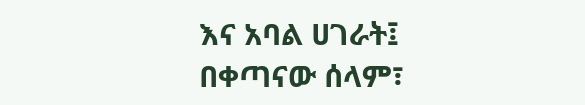እና አባል ሀገራት፤ በቀጣናው ሰላም፣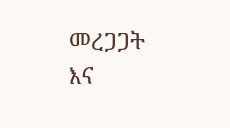መረጋጋት እና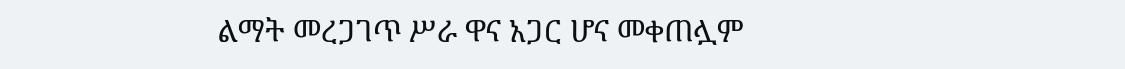ልማት መረጋገጥ ሥራ ዋና አጋር ሆና መቀጠሏም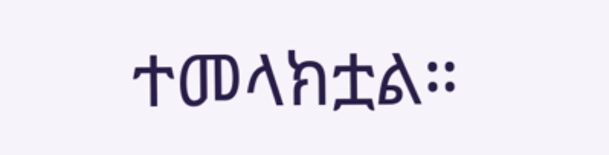ተመላክቷል።